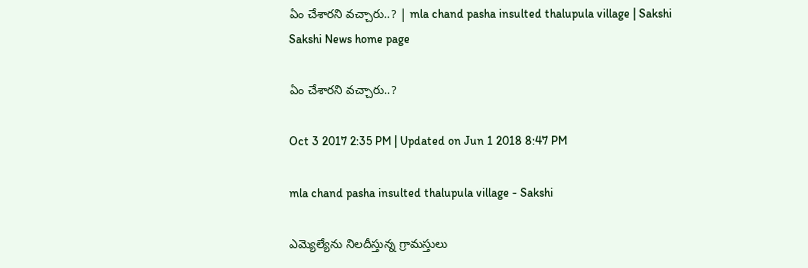ఏం చేశారని వచ్చారు..? | mla chand pasha insulted thalupula village | Sakshi
Sakshi News home page

ఏం చేశారని వచ్చారు..?

Oct 3 2017 2:35 PM | Updated on Jun 1 2018 8:47 PM

mla chand pasha insulted thalupula village - Sakshi

ఎమ్యెల్యేను నిలదీస్తున్న గ్రామస్తులు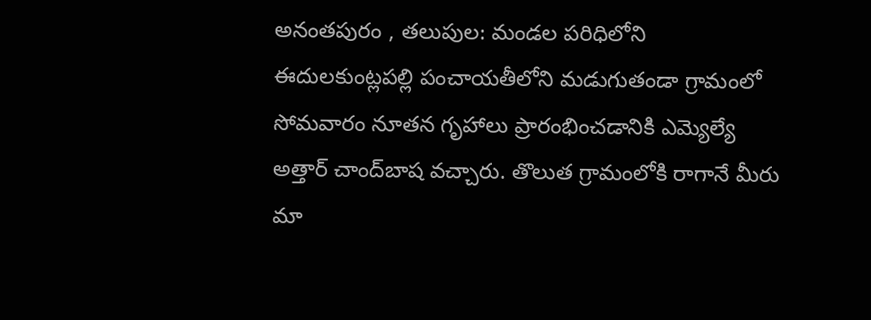అనంతపురం , తలుపుల: మండల పరిధిలోని ఈదులకుంట్లపల్లి పంచాయతీలోని మడుగుతండా గ్రామంలో సోమవారం నూతన గృహాలు ప్రారంభించడానికి ఎమ్యెల్యే అత్తార్‌ చాంద్‌బాష వచ్చారు. తొలుత గ్రామంలోకి రాగానే మీరు మా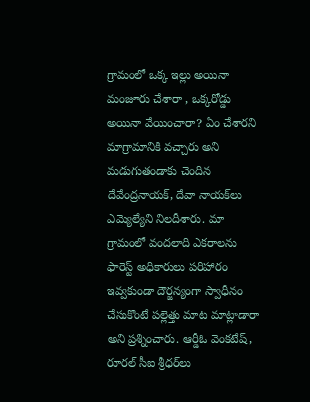గ్రామంలో ఒక్క ఇల్లు అయినా మంజూరు చేశారా , ఒక్కరోడ్డు అయినా వేయించారా? ఏం చేశారని మాగ్రామానికి వచ్చారు అని మడుగుతండాకు చెందిన దేవేంద్రనాయక్, దేవా నాయక్‌లు ఎమ్యెల్యేని నిలదీశారు. మా గ్రామంలో వందలాది ఎకరాలను ఫారెస్ట్‌ అధికారులు పరిహారం ఇవ్వకుండా దౌర్జన్యంగా స్వాధీనం చేసుకొంటే పల్లెత్తు మాట మాట్లాడారా అని ప్రశ్నించారు. ఆర్డీఓ వెంకటేష్, రూరల్‌ సీఐ శ్రీధర్‌లు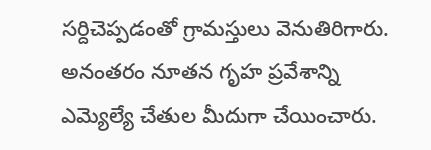సర్దిచెప్పడంతో గ్రామస్తులు వెనుతిరిగారు. అనంతరం నూతన గృహ ప్రవేశాన్ని ఎమ్యెల్యే చేతుల మీదుగా చేయించారు.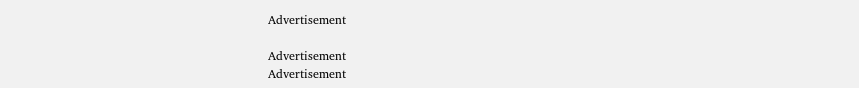Advertisement

Advertisement
Advertisement